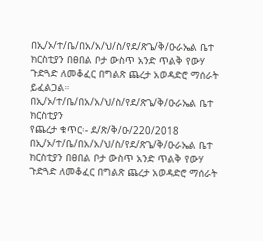በኢ/ኦ/ተ/ቤ/በአ/አ/ህ/ስ/የደ/ጽጌ/ቅ/ዑራኤል ቤተ ክርስቲያን በፀበል ቦታ ውስጥ አንድ ጥልቅ የውሃ ጉድጓድ ለመቆፈር በግልጽ ጨረታ አወዳድሮ ማሰራት ይፈልጋል።
በኢ/ኦ/ተ/ቤ/በአ/አ/ህ/ስ/የደ/ጽጌ/ቅ/ዑራኤል ቤተ ክርስቲያን
የጨረታ ቁጥር፡- ደ/ጽ/ቅ/ዑ/220/2018
በኢ/ኦ/ተ/ቤ/በአ/አ/ህ/ስ/የደ/ጽጌ/ቅ/ዑራኤል ቤተ ክርስቲያን በፀበል ቦታ ውስጥ አንድ ጥልቅ የውሃ ጉድጓድ ለመቆፈር በግልጽ ጨረታ አወዳድሮ ማሰራት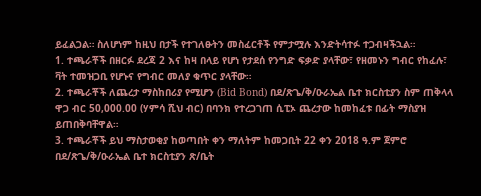ይፈልጋል። ስለሆነም ከዚህ በታች የተገለፁትን መስፈርቶች የምታሟሉ እንድትሳተፉ ተጋብዛችኋል።
1. ተጫራቾች በዘርፉ ደረጃ 2 እና ከዛ በላይ የሆነ የታደሰ የንግድ ፍቃድ ያላቸው፣ የዘመኑን ግብር የከፈሉ፣ ቫት ተመዝጋቢ የሆኑና የግብር መለያ ቁጥር ያላቸው።
2. ተጫራቾች ለጨረታ ማስከበሪያ የሚሆን (Bid Bond) በደ/ጽጌ/ቅ/ዑራኤል ቤተ ክርስቲያን ስም ጠቅላላ ዋጋ ብር 50,000.00 (ሃምሳ ሺህ ብር) በባንክ የተረጋገጠ ሲፒኦ ጨረታው ከመከፈቱ በፊት ማስያዝ ይጠበቅባቸዋል።
3. ተጫራቾች ይህ ማስታወቂያ ከወጣበት ቀን ማለትም ከመጋቢት 22 ቀን 2018 ዓ.ም ጀምሮ በደ/ጽጌ/ቅ/ዑራኤል ቤተ ክርስቲያን ጽ/ቤት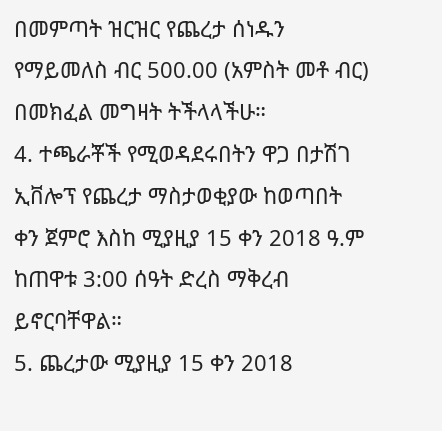በመምጣት ዝርዝር የጨረታ ሰነዱን የማይመለስ ብር 500.00 (አምስት መቶ ብር) በመክፈል መግዛት ትችላላችሁ።
4. ተጫራቾች የሚወዳደሩበትን ዋጋ በታሽገ ኢቨሎፕ የጨረታ ማስታወቂያው ከወጣበት ቀን ጀምሮ እስከ ሚያዚያ 15 ቀን 2018 ዓ.ም ከጠዋቱ 3:00 ሰዓት ድረስ ማቅረብ ይኖርባቸዋል።
5. ጨረታው ሚያዚያ 15 ቀን 2018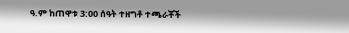ዓ.ም ከጠዋቱ 3:00 ሰዓት ተዘግቶ ተጫራቾች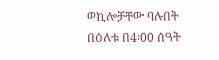ወኪሎቻቸው ባሉበት በዕለቱ በ4፡00 ሰዓት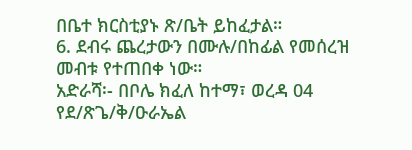በቤተ ክርስቲያኑ ጽ/ቤት ይከፈታል።
6. ደብሩ ጨረታውን በሙሉ/በከፊል የመሰረዝ መብቱ የተጠበቀ ነው።
አድራሻ፡- በቦሌ ክፈለ ከተማ፣ ወረዳ 04
የደ/ጽጌ/ቅ/ዑራኤል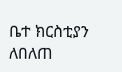ቤተ ክርስቲያን
ለበለጠ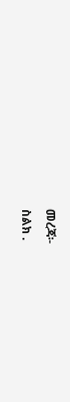መረጃ፡-
ስልክ .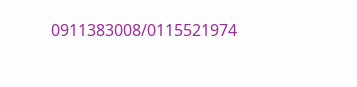0911383008/0115521974